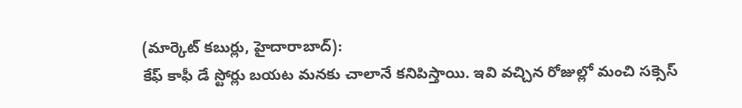(మార్కెట్ కబుర్లు, హైదారాబాద్):
కేఫ్ కాఫీ డే స్టోర్లు బయట మనకు చాలానే కనిపిస్తాయి. ఇవి వచ్చిన రోజుల్లో మంచి సక్సెస్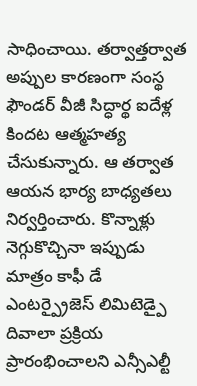సాధించాయి. తర్వాత్తర్వాత అప్పుల కారణంగా సంస్థ ఫౌండర్ వీజీ సిద్ధార్థ ఐదేళ్ల కిందట ఆత్మహత్య చేసుకున్నారు. ఆ తర్వాత ఆయన భార్య బాధ్యతలు నిర్వర్తించారు. కొన్నాళ్లు నెగ్గుకొచ్చినా ఇప్పుడు మాత్రం కాఫీ డే ఎంటర్ప్రైజెస్ లిమిటెడ్పై దివాలా ప్రక్రియ ప్రారంభించాలని ఎన్సీఎల్టీ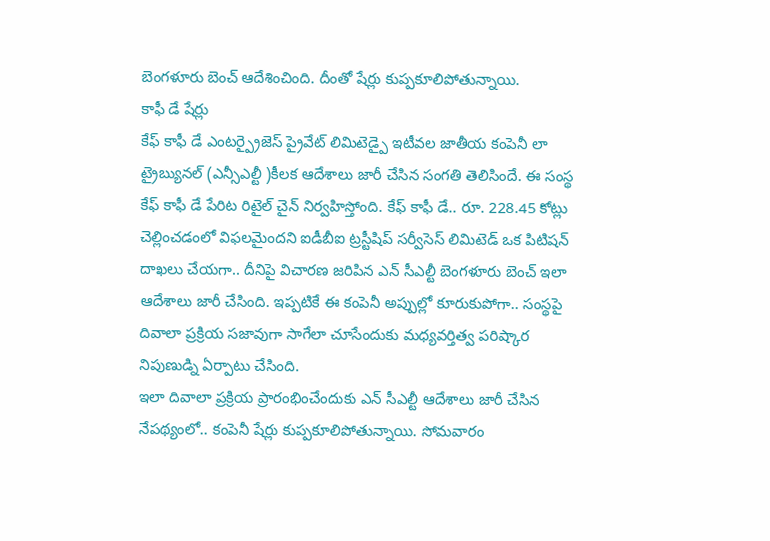బెంగళూరు బెంచ్ ఆదేశించింది. దీంతో షేర్లు కుప్పకూలిపోతున్నాయి.
కాఫీ డే షేర్లు
కేఫ్ కాఫీ డే ఎంటర్ప్రైజెస్ ప్రైవేట్ లిమిటెడ్పై ఇటీవల జాతీయ కంపెనీ లా ట్రైబ్యునల్ (ఎన్సీఎల్టీ )కీలక ఆదేశాలు జారీ చేసిన సంగతి తెలిసిందే. ఈ సంస్థ కేఫ్ కాఫీ డే పేరిట రిటైల్ చైన్ నిర్వహిస్తోంది. కేఫ్ కాఫీ డే.. రూ. 228.45 కోట్లు చెల్లించడంలో విఫలమైందని ఐడీబీఐ ట్రస్టీషిప్ సర్వీసెస్ లిమిటెడ్ ఒక పిటిషన్ దాఖలు చేయగా.. దీనిపై విచారణ జరిపిన ఎన్ సీఎల్టీ బెంగళూరు బెంచ్ ఇలా ఆదేశాలు జారీ చేసింది. ఇప్పటికే ఈ కంపెనీ అప్పుల్లో కూరుకుపోగా.. సంస్థపై దివాలా ప్రక్రియ సజావుగా సాగేలా చూసేందుకు మధ్యవర్తిత్వ పరిష్కార నిపుణుడ్ని ఏర్పాటు చేసింది.
ఇలా దివాలా ప్రక్రియ ప్రారంభించేందుకు ఎన్ సీఎల్టీ ఆదేశాలు జారీ చేసిన నేపథ్యంలో.. కంపెనీ షేర్లు కుప్పకూలిపోతున్నాయి. సోమవారం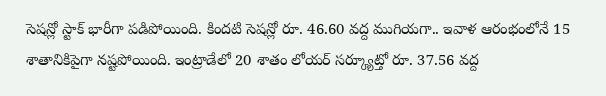సెషన్లో స్టాక్ భారీగా పడిపోయింది. కిందటి సెషన్లో రూ. 46.60 వద్ద ముగియగా.. ఇవాళ ఆరంభంలోనే 15 శాతానికిపైగా నష్టపోయింది. ఇంట్రాడేలో 20 శాతం లోయర్ సర్క్యూట్తో రూ. 37.56 వద్ద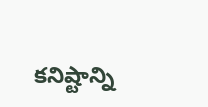కనిష్టాన్ని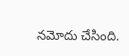నమోదు చేసింది.